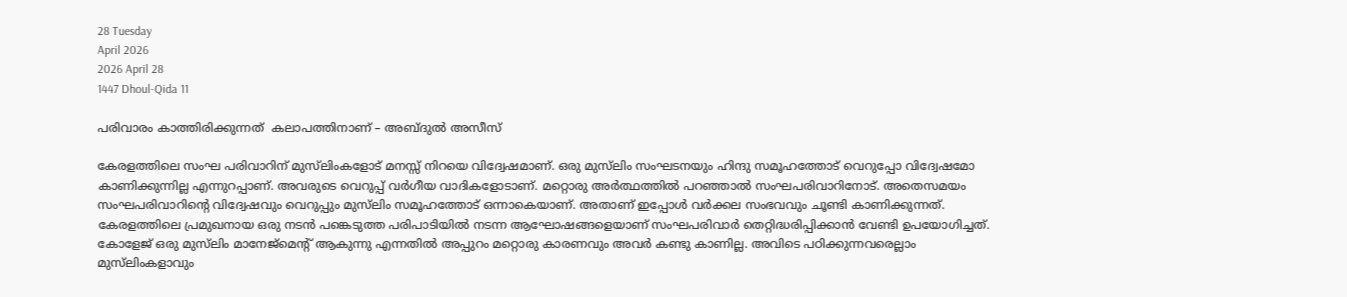28 Tuesday
April 2026
2026 April 28
1447 Dhoul-Qida 11

പരിവാരം കാത്തിരിക്കുന്നത്  കലാപത്തിനാണ് – അബ്ദുല്‍ അസീസ്

കേരളത്തിലെ സംഘ പരിവാറിന് മുസ്‌ലിംകളോട് മനസ്സ് നിറയെ വിദ്വേഷമാണ്. ഒരു മുസ്‌ലിം സംഘടനയും ഹിന്ദു സമൂഹത്തോട് വെറുപ്പോ വിദ്വേഷമോ കാണിക്കുന്നില്ല എന്നുറപ്പാണ്. അവരുടെ വെറുപ്പ് വര്‍ഗീയ വാദികളോടാണ്. മറ്റൊരു അര്‍ത്ഥത്തില്‍ പറഞ്ഞാല്‍ സംഘപരിവാറിനോട്. അതെസമയം സംഘപരിവാറിന്റെ വിദ്വേഷവും വെറുപ്പും മുസ്‌ലിം സമൂഹത്തോട് ഒന്നാകെയാണ്. അതാണ് ഇപ്പോള്‍ വര്‍ക്കല സംഭവവും ചൂണ്ടി കാണിക്കുന്നത്. കേരളത്തിലെ പ്രമുഖനായ ഒരു നടന്‍ പങ്കെടുത്ത പരിപാടിയില്‍ നടന്ന ആഘോഷങ്ങളെയാണ് സംഘപരിവാര്‍ തെറ്റിദ്ധരിപ്പിക്കാന്‍ വേണ്ടി ഉപയോഗിച്ചത്. കോളേജ് ഒരു മുസ്‌ലിം മാനേജ്‌മെന്റ് ആകുന്നു എന്നതില്‍ അപ്പുറം മറ്റൊരു കാരണവും അവര്‍ കണ്ടു കാണില്ല. അവിടെ പഠിക്കുന്നവരെല്ലാം മുസ്‌ലിംകളാവും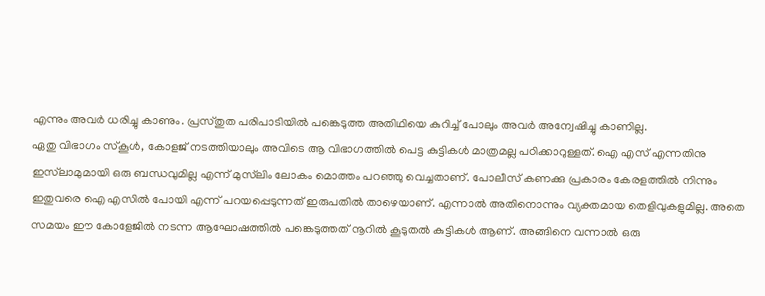എന്നും അവര്‍ ധരിച്ചു കാണും. പ്രസ്തുത പരിപാടിയില്‍ പങ്കെടുത്ത അതിഥിയെ കുറിച്ച് പോലും അവര്‍ അന്വേഷിച്ചു കാണില്ല.
ഏതു വിഭാഗം സ്‌കൂള്‍, കോളജ് നടത്തിയാലും അവിടെ ആ വിഭാഗത്തില്‍ പെട്ട കുട്ടികള്‍ മാത്രമല്ല പഠിക്കാറുള്ളത്. ഐ എസ് എന്നതിനു ഇസ്‌ലാമുമായി ഒരു ബന്ധവുമില്ല എന്ന് മുസ്‌ലിം ലോകം മൊത്തം പറഞ്ഞു വെച്ചതാണ്. പോലീസ് കണക്കു പ്രകാരം കേരളത്തില്‍ നിന്നും ഇതുവരെ ഐ എസില്‍ പോയി എന്ന് പറയപ്പെടുന്നത് ഇരുപതില്‍ താഴെയാണ്. എന്നാല്‍ അതിനൊന്നും വ്യക്തമായ തെളിവുകളുമില്ല. അതെ സമയം ഈ കോളേജില്‍ നടന്ന ആഘോഷത്തില്‍ പങ്കെടുത്തത് നൂറില്‍ കൂടുതല്‍ കുട്ടികള്‍ ആണ്. അങ്ങിനെ വന്നാല്‍ ഒരു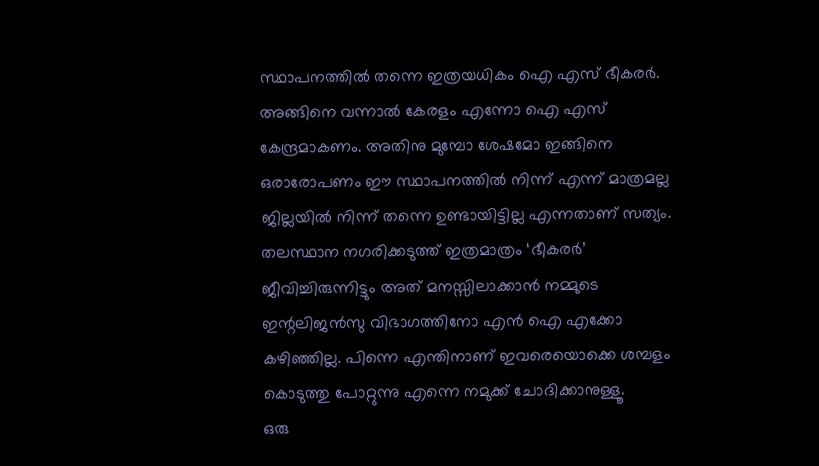സ്ഥാപനത്തില്‍ തന്നെ ഇത്രയധികം ഐ എസ് ഭീകരര്‍. അങ്ങിനെ വന്നാല്‍ കേരളം എന്നോ ഐ എസ് കേന്ദ്രമാകണം. അതിനു മുമ്പോ ശേഷമോ ഇങ്ങിനെ ഒരാരോപണം ഈ സ്ഥാപനത്തില്‍ നിന്ന് എന്ന് മാത്രമല്ല ജില്ലയില്‍ നിന്ന് തന്നെ ഉണ്ടായിട്ടില്ല എന്നതാണ് സത്യം. തലസ്ഥാന നഗരിക്കടുത്ത് ഇത്രമാത്രം ‘ഭീകരര്‍’ ജീവിച്ചിരുന്നിട്ടും അത് മനസ്സിലാക്കാന്‍ നമ്മുടെ ഇന്റലിജന്‍സു വിഭാഗത്തിനോ എന്‍ ഐ എക്കോ കഴിഞ്ഞില്ല. പിന്നെ എന്തിനാണ് ഇവരെയൊക്കെ ശമ്പളം കൊടുത്തു പോറ്റുന്നു എന്നെ നമുക്ക് ചോദിക്കാനുള്ളൂ.
ഒരു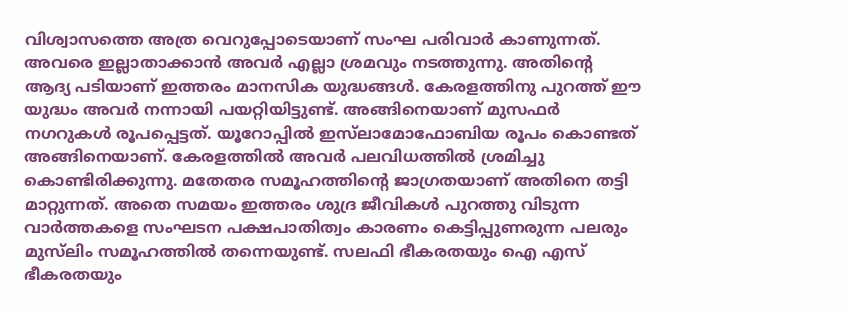വിശ്വാസത്തെ അത്ര വെറുപ്പോടെയാണ് സംഘ പരിവാര്‍ കാണുന്നത്. അവരെ ഇല്ലാതാക്കാന്‍ അവര്‍ എല്ലാ ശ്രമവും നടത്തുന്നു. അതിന്റെ ആദ്യ പടിയാണ് ഇത്തരം മാനസിക യുദ്ധങ്ങള്‍. കേരളത്തിനു പുറത്ത് ഈ യുദ്ധം അവര്‍ നന്നായി പയറ്റിയിട്ടുണ്ട്. അങ്ങിനെയാണ് മുസഫര്‍ നഗറുകള്‍ രൂപപ്പെട്ടത്. യൂറോപ്പില്‍ ഇസ്‌ലാമോഫോബിയ രൂപം കൊണ്ടത് അങ്ങിനെയാണ്. കേരളത്തില്‍ അവര്‍ പലവിധത്തില്‍ ശ്രമിച്ചു കൊണ്ടിരിക്കുന്നു. മതേതര സമൂഹത്തിന്റെ ജാഗ്രതയാണ് അതിനെ തട്ടി മാറ്റുന്നത്. അതെ സമയം ഇത്തരം ശുദ്ര ജീവികള്‍ പുറത്തു വിടുന്ന വാര്‍ത്തകളെ സംഘടന പക്ഷപാതിത്വം കാരണം കെട്ടിപ്പുണരുന്ന പലരും മുസ്‌ലിം സമൂഹത്തില്‍ തന്നെയുണ്ട്. സലഫി ഭീകരതയും ഐ എസ് ഭീകരതയും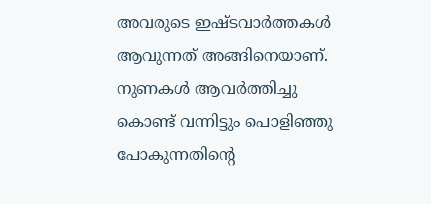അവരുടെ ഇഷ്ടവാര്‍ത്തകള്‍ ആവുന്നത് അങ്ങിനെയാണ്. നുണകള്‍ ആവര്‍ത്തിച്ചു കൊണ്ട് വന്നിട്ടും പൊളിഞ്ഞു പോകുന്നതിന്റെ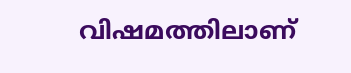വിഷമത്തിലാണ്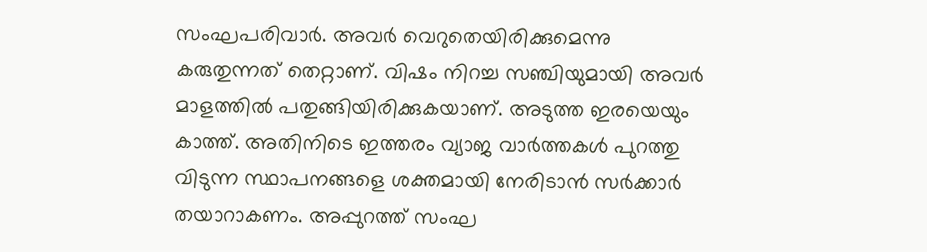സംഘപരിവാര്‍. അവര്‍ വെറുതെയിരിക്കുമെന്നു കരുതുന്നത് തെറ്റാണ്. വിഷം നിറച്ച സഞ്ചിയുമായി അവര്‍ മാളത്തില്‍ പതുങ്ങിയിരിക്കുകയാണ്. അടുത്ത ഇരയെയും കാത്ത്. അതിനിടെ ഇത്തരം വ്യാജ വാര്‍ത്തകള്‍ പുറത്തു വിടുന്ന സ്ഥാപനങ്ങളെ ശക്തമായി നേരിടാന്‍ സര്‍ക്കാര്‍ തയാറാകണം. അപ്പുറത്ത് സംഘ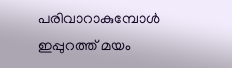പരിവാറാകുമ്പോള്‍ ഇപ്പുറത്ത് മയം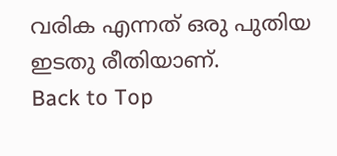വരിക എന്നത് ഒരു പുതിയ ഇടതു രീതിയാണ്.
Back to Top